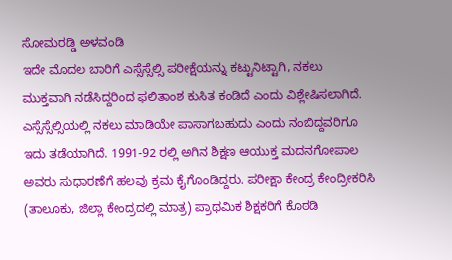ಸೋಮರಡ್ಡಿ ಅಳವಂಡಿ
ಇದೇ ಮೊದಲ ಬಾರಿಗೆ ಎಸ್ಸೆಸ್ಸೆಲ್ಸಿ ಪರೀಕ್ಷೆಯನ್ನು ಕಟ್ಟುನಿಟ್ಟಾಗಿ, ನಕಲು ಮುಕ್ತವಾಗಿ ನಡೆಸಿದ್ದರಿಂದ ಫಲಿತಾಂಶ ಕುಸಿತ ಕಂಡಿದೆ ಎಂದು ವಿಶ್ಲೇಷಿಸಲಾಗಿದೆ. ಎಸ್ಸೆಸ್ಸೆಲ್ಸಿಯಲ್ಲಿ ನಕಲು ಮಾಡಿಯೇ ಪಾಸಾಗಬಹುದು ಎಂದು ನಂಬಿದ್ದವರಿಗೂ ಇದು ತಡೆಯಾಗಿದೆ. 1991-92 ರಲ್ಲಿ ಅಗಿನ ಶಿಕ್ಷಣ ಆಯುಕ್ತ ಮದನಗೋಪಾಲ ಅವರು ಸುಧಾರಣೆಗೆ ಹಲವು ಕ್ರಮ ಕೈಗೊಂಡಿದ್ದರು. ಪರೀಕ್ಷಾ ಕೇಂದ್ರ ಕೇಂದ್ರೀಕರಿಸಿ (ತಾಲೂಕು, ಜಿಲ್ಲಾ ಕೇಂದ್ರದಲ್ಲಿ ಮಾತ್ರ) ಪ್ರಾಥಮಿಕ ಶಿಕ್ಷಕರಿಗೆ ಕೊಠಡಿ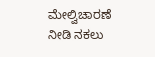ಮೇಲ್ವಿಚಾರಣೆ ನೀಡಿ ನಕಲು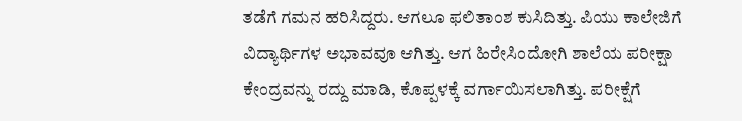ತಡೆಗೆ ಗಮನ ಹರಿಸಿದ್ದರು. ಆಗಲೂ ಫಲಿತಾಂಶ ಕುಸಿದಿತ್ತು. ಪಿಯು ಕಾಲೇಜಿಗೆ ವಿದ್ಯಾರ್ಥಿಗಳ ಅಭಾವವೂ ಆಗಿತ್ತು. ಆಗ ಹಿರೇಸಿಂದೋಗಿ ಶಾಲೆಯ ಪರೀಕ್ಷಾ ಕೇಂದ್ರವನ್ನು ರದ್ದು ಮಾಡಿ, ಕೊಪ್ಪಳಕ್ಕೆ ವರ್ಗಾಯಿಸಲಾಗಿತ್ತು. ಪರೀಕ್ಷೆಗೆ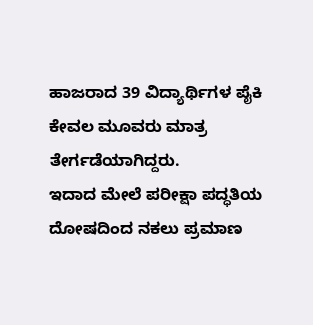ಹಾಜರಾದ 39 ವಿದ್ಯಾರ್ಥಿಗಳ ಪೈಕಿ ಕೇವಲ ಮೂವರು ಮಾತ್ರ ತೇರ್ಗಡೆಯಾಗಿದ್ದರು.
ಇದಾದ ಮೇಲೆ ಪರೀಕ್ಷಾ ಪದ್ಧತಿಯ ದೋಷದಿಂದ ನಕಲು ಪ್ರಮಾಣ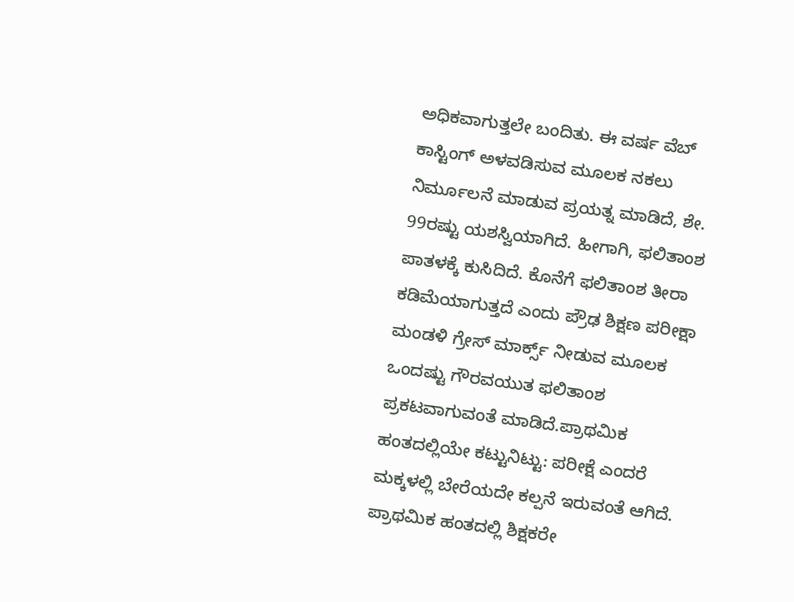ಅಧಿಕವಾಗುತ್ತಲೇ ಬಂದಿತು. ಈ ವರ್ಷ ವೆಬ್ ಕಾಸ್ಟಿಂಗ್ ಅಳವಡಿಸುವ ಮೂಲಕ ನಕಲು ನಿರ್ಮೂಲನೆ ಮಾಡುವ ಪ್ರಯತ್ನ ಮಾಡಿದೆ, ಶೇ. 99ರಷ್ಟು ಯಶಸ್ವಿಯಾಗಿದೆ. ಹೀಗಾಗಿ, ಫಲಿತಾಂಶ ಪಾತಳಕ್ಕೆ ಕುಸಿದಿದೆ. ಕೊನೆಗೆ ಫಲಿತಾಂಶ ತೀರಾ ಕಡಿಮೆಯಾಗುತ್ತದೆ ಎಂದು ಪ್ರೌಢ ಶಿಕ್ಷಣ ಪರೀಕ್ಷಾ ಮಂಡಳಿ ಗ್ರೇಸ್ ಮಾರ್ಕ್ಸ್ ನೀಡುವ ಮೂಲಕ ಒಂದಷ್ಟು ಗೌರವಯುತ ಫಲಿತಾಂಶ ಪ್ರಕಟವಾಗುವಂತೆ ಮಾಡಿದೆ.ಪ್ರಾಥಮಿಕ ಹಂತದಲ್ಲಿಯೇ ಕಟ್ಟುನಿಟ್ಟು: ಪರೀಕ್ಷೆ ಎಂದರೆ ಮಕ್ಕಳಲ್ಲಿ ಬೇರೆಯದೇ ಕಲ್ಪನೆ ಇರುವಂತೆ ಆಗಿದೆ. ಪ್ರಾಥಮಿಕ ಹಂತದಲ್ಲಿ ಶಿಕ್ಷಕರೇ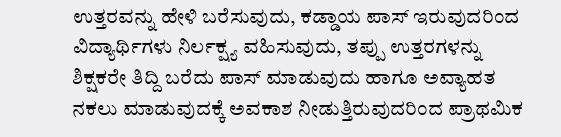ಉತ್ತರವನ್ನು ಹೇಳಿ ಬರೆಸುವುದು, ಕಡ್ಡಾಯ ಪಾಸ್ ಇರುವುದರಿಂದ ವಿದ್ಯಾರ್ಥಿಗಳು ನಿರ್ಲಕ್ಷ್ಯ ವಹಿಸುವುದು, ತಪ್ಪು ಉತ್ತರಗಳನ್ನು ಶಿಕ್ಷಕರೇ ತಿದ್ದಿ ಬರೆದು ಪಾಸ್ ಮಾಡುವುದು ಹಾಗೂ ಅವ್ಯಾಹತ ನಕಲು ಮಾಡುವುದಕ್ಕೆ ಅವಕಾಶ ನೀಡುತ್ತಿರುವುದರಿಂದ ಪ್ರಾಥಮಿಕ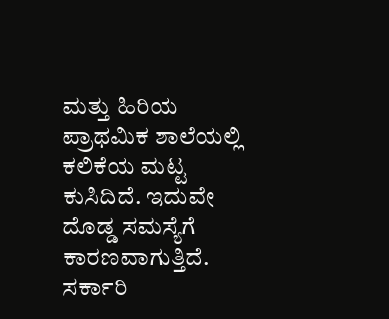ಮತ್ತು ಹಿರಿಯ ಪ್ರಾಥಮಿಕ ಶಾಲೆಯಲ್ಲಿ ಕಲಿಕೆಯ ಮಟ್ಟ ಕುಸಿದಿದೆ. ಇದುವೇ ದೊಡ್ಡ ಸಮಸ್ಯೆಗೆ ಕಾರಣವಾಗುತ್ತಿದೆ.
ಸರ್ಕಾರಿ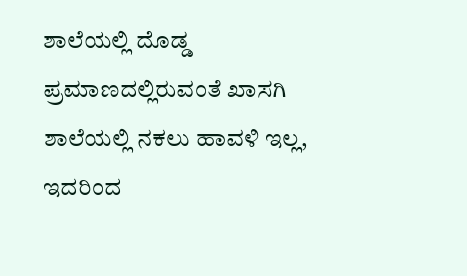ಶಾಲೆಯಲ್ಲಿ ದೊಡ್ಡ ಪ್ರಮಾಣದಲ್ಲಿರುವಂತೆ ಖಾಸಗಿ ಶಾಲೆಯಲ್ಲಿ ನಕಲು ಹಾವಳಿ ಇಲ್ಲ, ಇದರಿಂದ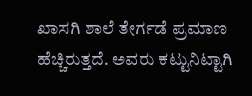ಖಾಸಗಿ ಶಾಲೆ ತೇರ್ಗಡೆ ಪ್ರಮಾಣ ಹೆಚ್ಚಿರುತ್ತದೆ. ಅವರು ಕಟ್ಟುನಿಟ್ಟಾಗಿ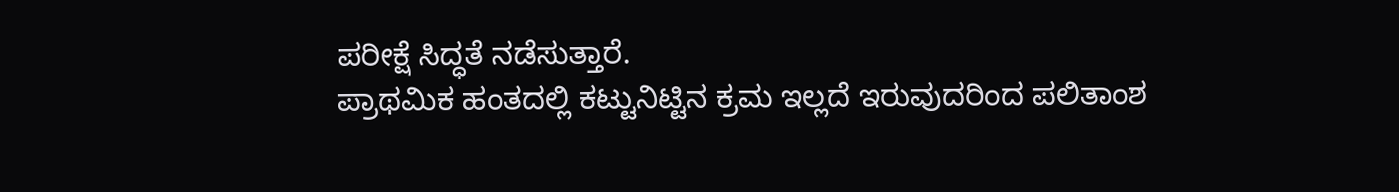ಪರೀಕ್ಷೆ ಸಿದ್ಧತೆ ನಡೆಸುತ್ತಾರೆ.
ಪ್ರಾಥಮಿಕ ಹಂತದಲ್ಲಿ ಕಟ್ಟುನಿಟ್ಟಿನ ಕ್ರಮ ಇಲ್ಲದೆ ಇರುವುದರಿಂದ ಪಲಿತಾಂಶ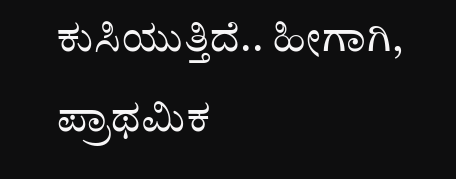ಕುಸಿಯುತ್ತಿದೆ.. ಹೀಗಾಗಿ, ಪ್ರಾಥಮಿಕ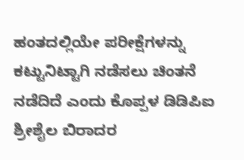ಹಂತದಲ್ಲಿಯೇ ಪರೀಕ್ಷೆಗಳನ್ನು ಕಟ್ಟುನಿಟ್ಟಾಗಿ ನಡೆಸಲು ಚಿಂತನೆ ನಡೆದಿದೆ ಎಂದು ಕೊಪ್ಪಳ ಡಿಡಿಪಿಐ ಶ್ರೀಶೈಲ ಬಿರಾದರ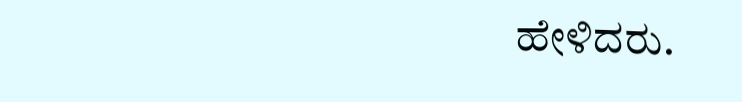ಹೇಳಿದರು.